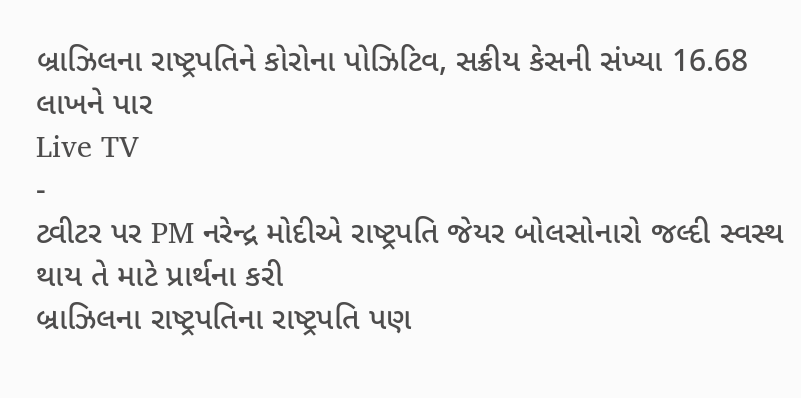બ્રાઝિલના રાષ્ટ્રપતિને કોરોના પોઝિટિવ, સક્રીય કેસની સંખ્યા 16.68 લાખને પાર
Live TV
-
ટ્વીટર પર PM નરેન્દ્ર મોદીએ રાષ્ટ્રપતિ જેયર બોલસોનારો જલ્દી સ્વસ્થ થાય તે માટે પ્રાર્થના કરી
બ્રાઝિલના રાષ્ટ્રપતિના રાષ્ટ્રપતિ પણ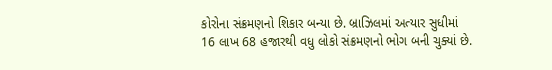કોરોના સંક્રમણનો શિકાર બન્યા છે. બ્રાઝિલમાં અત્યાર સુધીમાં 16 લાખ 68 હજારથી વધુ લોકો સંક્રમણનો ભોગ બની ચુક્યાં છે.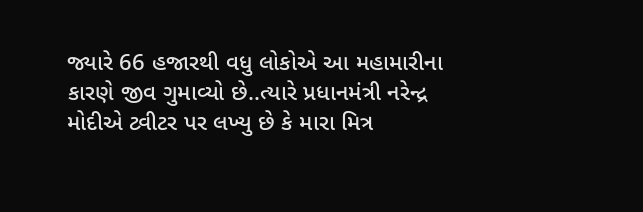જ્યારે 66 હજારથી વધુ લોકોએ આ મહામારીના કારણે જીવ ગુમાવ્યો છે..ત્યારે પ્રધાનમંત્રી નરેન્દ્ર મોદીએ ટ્વીટર પર લખ્યુ છે કે મારા મિત્ર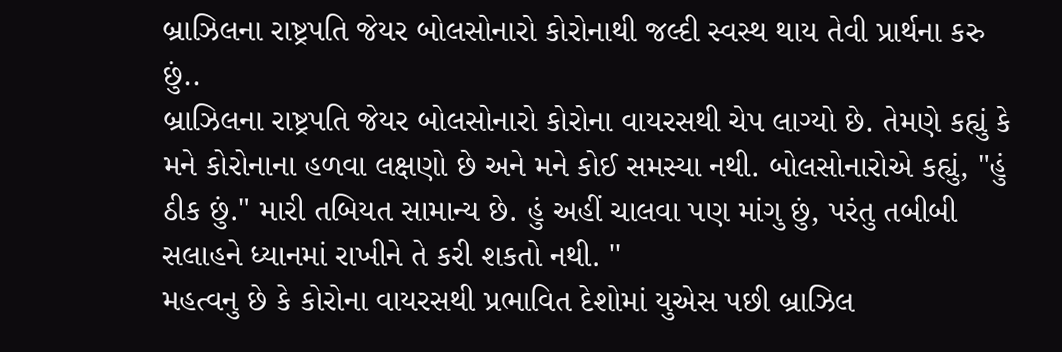બ્રાઝિલના રાષ્ટ્રપતિ જેયર બોલસોનારો કોરોનાથી જલ્દી સ્વસ્થ થાય તેવી પ્રાર્થના કરુ છું..
બ્રાઝિલના રાષ્ટ્રપતિ જેયર બોલસોનારો કોરોના વાયરસથી ચેપ લાગ્યો છે. તેમણે કહ્યું કે મને કોરોનાના હળવા લક્ષણો છે અને મને કોઈ સમસ્યા નથી. બોલસોનારોએ કહ્યું, "હું ઠીક છું." મારી તબિયત સામાન્ય છે. હું અહીં ચાલવા પણ માંગુ છું, પરંતુ તબીબી સલાહને ધ્યાનમાં રાખીને તે કરી શકતો નથી. ''
મહત્વનુ છે કે કોરોના વાયરસથી પ્રભાવિત દેશોમાં યુએસ પછી બ્રાઝિલ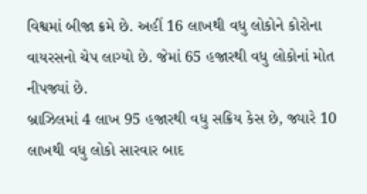વિશ્વમાં બીજા ક્રમે છે. અહીં 16 લાખથી વધુ લોકોને કોરોના વાયરસનો ચેપ લાગ્યો છે. જેમાં 65 હજારથી વધુ લોકોનાં મોત નીપજ્યાં છે.
બ્રાઝિલમાં 4 લાખ 95 હજારથી વધુ સક્રિય કેસ છે, જ્યારે 10 લાખથી વધુ લોકો સારવાર બાદ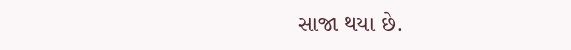સાજા થયા છે.